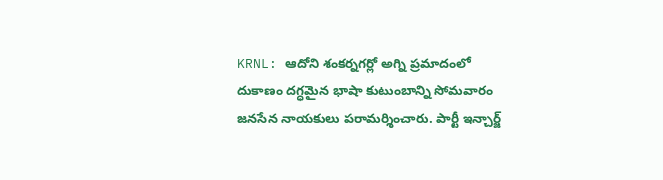KRNL: ఆదోని శంకర్నగర్లో అగ్ని ప్రమాదంలో దుకాణం దగ్ధమైన భాషా కుటుంబాన్ని సోమవారం జనసేన నాయకులు పరామర్శించారు. పార్టీ ఇన్చార్జ్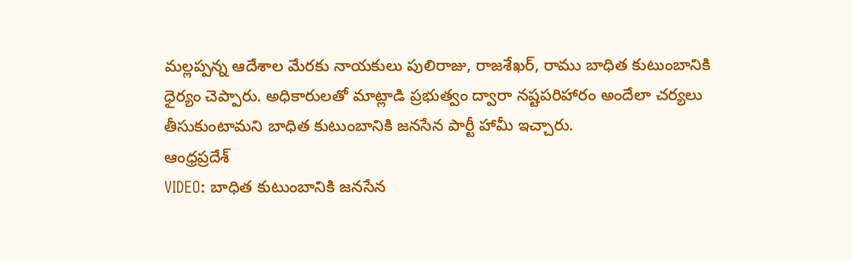మల్లప్పన్న ఆదేశాల మేరకు నాయకులు పులిరాజు, రాజశేఖర్, రాము బాధిత కుటుంబానికి ధైర్యం చెప్పారు. అధికారులతో మాట్లాడి ప్రభుత్వం ద్వారా నష్టపరిహారం అందేలా చర్యలు తీసుకుంటామని బాధిత కుటుంబానికి జనసేన పార్టీ హామీ ఇచ్చారు.
ఆంధ్రప్రదేశ్
VIDEO: బాధిత కుటుంబానికి జనసేన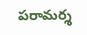పరామర్శ